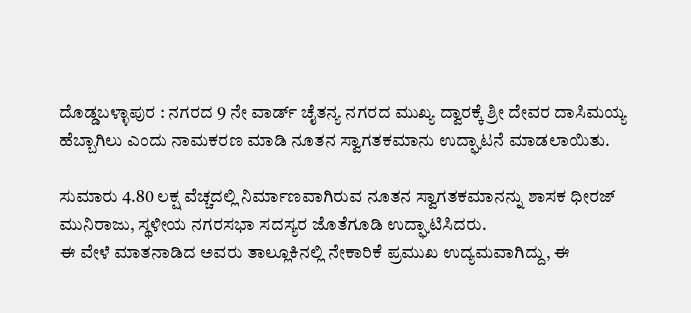ದೊಡ್ಡಬಳ್ಳಾಪುರ : ನಗರದ 9 ನೇ ವಾರ್ಡ್ ಚೈತನ್ಯ ನಗರದ ಮುಖ್ಯ ದ್ವಾರಕ್ಕೆ ಶ್ರೀ ದೇವರ ದಾಸಿಮಯ್ಯ ಹೆಬ್ಬಾಗಿಲು ಎಂದು ನಾಮಕರಣ ಮಾಡಿ ನೂತನ ಸ್ವಾಗತಕಮಾನು ಉದ್ಘಾಟನೆ ಮಾಡಲಾಯಿತು.

ಸುಮಾರು 4.80 ಲಕ್ಷ ವೆಚ್ಚದಲ್ಲಿ ನಿರ್ಮಾಣವಾಗಿರುವ ನೂತನ ಸ್ವಾಗತಕಮಾನನ್ನು ಶಾಸಕ ಧೀರಜ್ ಮುನಿರಾಜು, ಸ್ಥಳೀಯ ನಗರಸಭಾ ಸದಸ್ಯರ ಜೊತೆಗೂಡಿ ಉದ್ಘಾಟಿಸಿದರು.
ಈ ವೇಳೆ ಮಾತನಾಡಿದ ಅವರು ತಾಲ್ಲೂಕಿನಲ್ಲಿ ನೇಕಾರಿಕೆ ಪ್ರಮುಖ ಉದ್ಯಮವಾಗಿದ್ದು, ಈ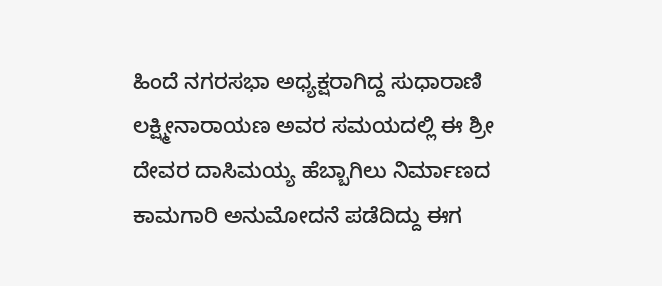ಹಿಂದೆ ನಗರಸಭಾ ಅಧ್ಯಕ್ಷರಾಗಿದ್ದ ಸುಧಾರಾಣಿ ಲಕ್ಷ್ಮೀನಾರಾಯಣ ಅವರ ಸಮಯದಲ್ಲಿ ಈ ಶ್ರೀ ದೇವರ ದಾಸಿಮಯ್ಯ ಹೆಬ್ಬಾಗಿಲು ನಿರ್ಮಾಣದ ಕಾಮಗಾರಿ ಅನುಮೋದನೆ ಪಡೆದಿದ್ದು ಈಗ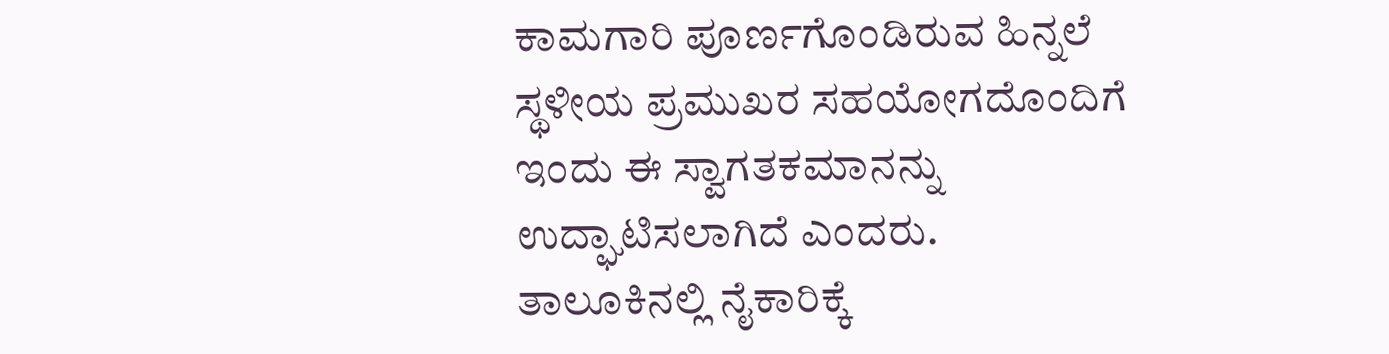ಕಾಮಗಾರಿ ಪೂರ್ಣಗೊಂಡಿರುವ ಹಿನ್ನಲೆ ಸ್ಥಳೀಯ ಪ್ರಮುಖರ ಸಹಯೋಗದೊಂದಿಗೆ ಇಂದು ಈ ಸ್ವಾಗತಕಮಾನನ್ನು ಉದ್ಘಾಟಿಸಲಾಗಿದೆ ಎಂದರು.
ತಾಲೂಕಿನಲ್ಲಿ ನೈಕಾರಿಕ್ಕೆ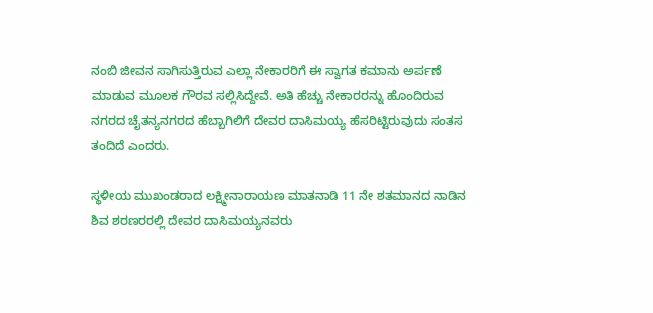ನಂಬಿ ಜೀವನ ಸಾಗಿಸುತ್ತಿರುವ ಎಲ್ಲಾ ನೇಕಾರರಿಗೆ ಈ ಸ್ವಾಗತ ಕಮಾನು ಅರ್ಪಣೆ ಮಾಡುವ ಮೂಲಕ ಗೌರವ ಸಲ್ಲಿಸಿದ್ದೇವೆ. ಅತಿ ಹೆಚ್ಚು ನೇಕಾರರನ್ನು ಹೊಂದಿರುವ ನಗರದ ಚೈತನ್ಯನಗರದ ಹೆಬ್ಬಾಗಿಲಿಗೆ ದೇವರ ದಾಸಿಮಯ್ಯ ಹೆಸರಿಟ್ಟಿರುವುದು ಸಂತಸ ತಂದಿದೆ ಎಂದರು.

ಸ್ಥಳೀಯ ಮುಖಂಡರಾದ ಲಕ್ಷ್ಮೀನಾರಾಯಣ ಮಾತನಾಡಿ 11 ನೇ ಶತಮಾನದ ನಾಡಿನ ಶಿವ ಶರಣರರಲ್ಲಿ ದೇವರ ದಾಸಿಮಯ್ಯನವರು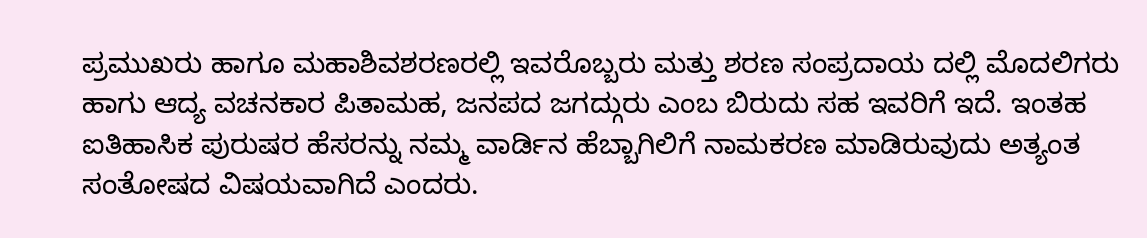ಪ್ರಮುಖರು ಹಾಗೂ ಮಹಾಶಿವಶರಣರಲ್ಲಿ ಇವರೊಬ್ಬರು ಮತ್ತು ಶರಣ ಸಂಪ್ರದಾಯ ದಲ್ಲಿ ಮೊದಲಿಗರು ಹಾಗು ಆದ್ಯ ವಚನಕಾರ ಪಿತಾಮಹ, ಜನಪದ ಜಗದ್ಗುರು ಎಂಬ ಬಿರುದು ಸಹ ಇವರಿಗೆ ಇದೆ. ಇಂತಹ ಐತಿಹಾಸಿಕ ಪುರುಷರ ಹೆಸರನ್ನು ನಮ್ಮ ವಾರ್ಡಿನ ಹೆಬ್ಬಾಗಿಲಿಗೆ ನಾಮಕರಣ ಮಾಡಿರುವುದು ಅತ್ಯಂತ ಸಂತೋಷದ ವಿಷಯವಾಗಿದೆ ಎಂದರು.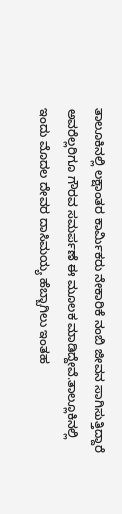ತಾಲೂಕಿನಲ್ಲಿ ಲಕ್ಷಾಂತರ ಕಾರ್ಮಿಕರು ನೇಕಾರಿಕೆ ನಂಬಿ ಜೀವನ ಸಾಗಿಸುತ್ತಿದ್ದಾರೆ ಅವರೆಲ್ಲರಿಗೂ ಗೌರವ ಸಮರ್ಪಣೆ ಈ ಮೂಲಕ ಮಾಡಿದ್ದೇವೆ.ತಾಲ್ಲೂಕಿನಲ್ಲಿ ಇಂದು ಮೊದಲ ದೇವರ ದಾಸಿಮಯ್ಯ ಹೆಬ್ಬಾಗಿಲು ಇಂತಹ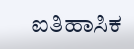ಐತಿಹಾಸಿಕ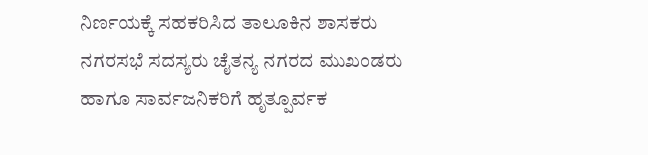ನಿರ್ಣಯಕ್ಕೆ ಸಹಕರಿಸಿದ ತಾಲೂಕಿನ ಶಾಸಕರು ನಗರಸಭೆ ಸದಸ್ಯರು ಚೈತನ್ಯ ನಗರದ ಮುಖಂಡರು ಹಾಗೂ ಸಾರ್ವಜನಿಕರಿಗೆ ಹೃತ್ಪೂರ್ವಕ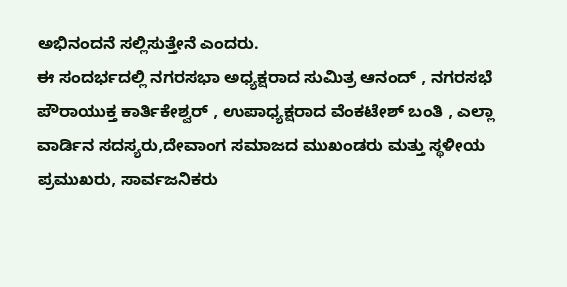ಅಭಿನಂದನೆ ಸಲ್ಲಿಸುತ್ತೇನೆ ಎಂದರು.
ಈ ಸಂದರ್ಭದಲ್ಲಿ ನಗರಸಭಾ ಅಧ್ಯಕ್ಷರಾದ ಸುಮಿತ್ರ ಆನಂದ್ , ನಗರಸಭೆ ಪೌರಾಯುಕ್ತ ಕಾರ್ತಿಕೇಶ್ವರ್ , ಉಪಾಧ್ಯಕ್ಷರಾದ ವೆಂಕಟೇಶ್ ಬಂತಿ , ಎಲ್ಲಾ ವಾರ್ಡಿನ ಸದಸ್ಯರು,ದೇವಾಂಗ ಸಮಾಜದ ಮುಖಂಡರು ಮತ್ತು ಸ್ಥಳೀಯ ಪ್ರಮುಖರು, ಸಾರ್ವಜನಿಕರು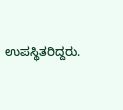ಉಪಸ್ಥಿತರಿದ್ದರು.